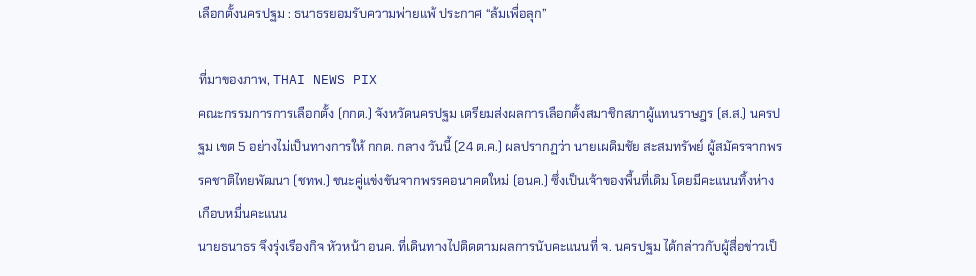เลือกตั้งนครปฐม : ธนาธรยอมรับความพ่ายแพ้ ประกาศ “ล้มเพื่อลุก”

ที่มาของภาพ, THAI NEWS PIX
คณะกรรมการการเลือกตั้ง (กกต.) จังหวัดนครปฐม เตรียมส่งผลการเลือกตั้งสมาชิกสภาผู้แทนราษฎร (ส.ส.) นครปฐม เขต 5 อย่างไม่เป็นทางการให้ กกต. กลาง วันนี้ (24 ต.ค.) ผลปรากฏว่า นายเผดิมชัย สะสมทรัพย์ ผู้สมัครจากพรรคชาติไทยพัฒนา (ชทพ.) ชนะคู่แข่งขันจากพรรคอนาคตใหม่ (อนค.) ซึ่งเป็นเจ้าของพื้นที่เดิม โดยมีคะแนนทิ้งห่างเกือบหมื่นคะแนน
นายธนาธร จึงรุ่งเรืองกิจ หัวหน้า อนค. ที่เดินทางไปติดตามผลการนับคะแนนที่ จ. นครปฐม ได้กล่าวกับผู้สื่อข่าวเป็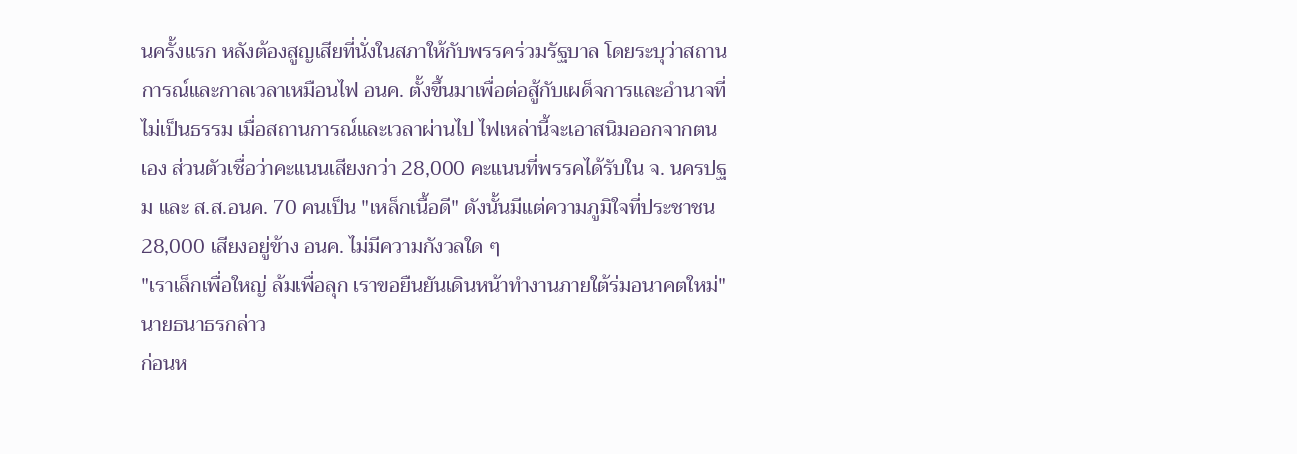นครั้งแรก หลังต้องสูญเสียที่นั่งในสภาให้กับพรรคร่วมรัฐบาล โดยระบุว่าสถานการณ์และกาลเวลาเหมือนไฟ อนค. ตั้งขึ้นมาเพื่อต่อสู้กับเผด็จการและอำนาจที่ไม่เป็นธรรม เมื่อสถานการณ์และเวลาผ่านไป ไฟเหล่านี้จะเอาสนิมออกจากตนเอง ส่วนตัวเชื่อว่าคะแนนเสียงกว่า 28,000 คะแนนที่พรรคได้รับใน จ. นครปฐม และ ส.ส.อนค. 70 คนเป็น "เหล็กเนื้อดี" ดังนั้นมีแต่ความภูมิใจที่ประชาชน 28,000 เสียงอยู่ข้าง อนค. ไม่มีความกังวลใด ๆ
"เราเล็กเพื่อใหญ่ ล้มเพื่อลุก เราขอยืนยันเดินหน้าทำงานภายใต้ร่มอนาคตใหม่" นายธนาธรกล่าว
ก่อนห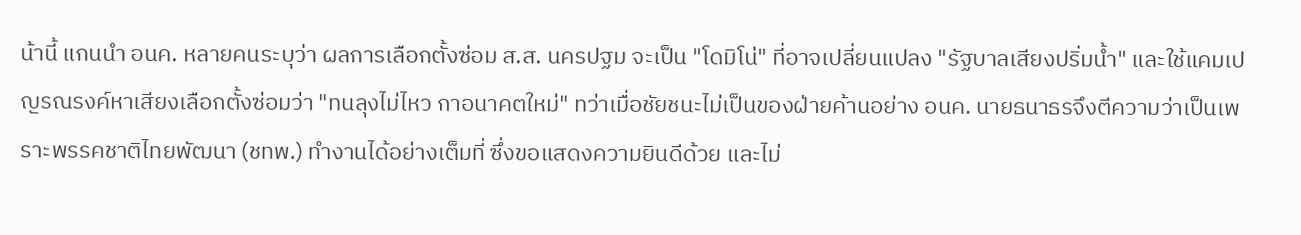น้านี้ แกนนำ อนค. หลายคนระบุว่า ผลการเลือกตั้งซ่อม ส.ส. นครปฐม จะเป็น "โดมิโน่" ที่อาจเปลี่ยนแปลง "รัฐบาลเสียงปริ่มน้ำ" และใช้แคมเปญรณรงค์หาเสียงเลือกตั้งซ่อมว่า "ทนลุงไม่ไหว กาอนาคตใหม่" ทว่าเมื่อชัยชนะไม่เป็นของฝ่ายค้านอย่าง อนค. นายธนาธรจึงตีความว่าเป็นเพราะพรรคชาติไทยพัฒนา (ชทพ.) ทำงานได้อย่างเต็มที่ ซึ่งขอแสดงความยินดีด้วย และไม่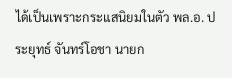ได้เป็นเพราะกระแสนิยมในตัว พล.อ. ประยุทธ์ จันทร์โอชา นายก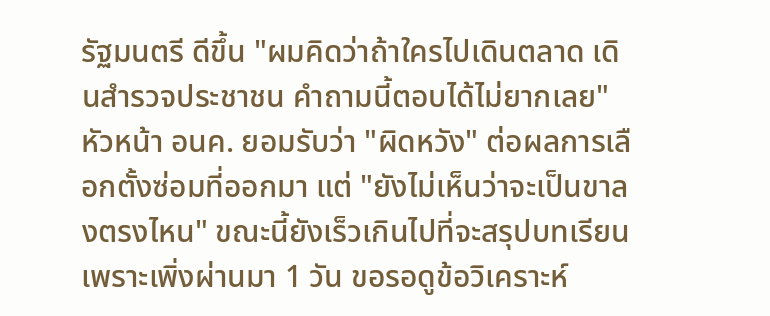รัฐมนตรี ดีขึ้น "ผมคิดว่าถ้าใครไปเดินตลาด เดินสำรวจประชาชน คำถามนี้ตอบได้ไม่ยากเลย"
หัวหน้า อนค. ยอมรับว่า "ผิดหวัง" ต่อผลการเลือกตั้งซ่อมที่ออกมา แต่ "ยังไม่เห็นว่าจะเป็นขาลงตรงไหน" ขณะนี้ยังเร็วเกินไปที่จะสรุปบทเรียนเพราะเพิ่งผ่านมา 1 วัน ขอรอดูข้อวิเคราะห์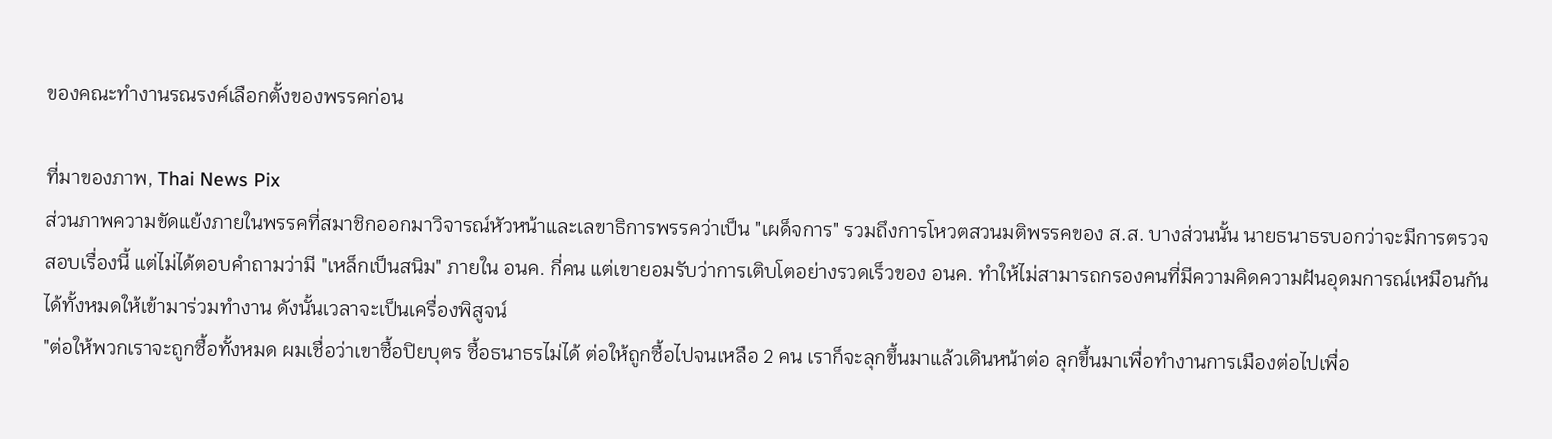ของคณะทำงานรณรงค์เลือกตั้งของพรรคก่อน

ที่มาของภาพ, Thai News Pix
ส่วนภาพความขัดแย้งภายในพรรคที่สมาชิกออกมาวิจารณ์หัวหน้าและเลขาธิการพรรคว่าเป็น "เผด็จการ" รวมถึงการโหวตสวนมติพรรคของ ส.ส. บางส่วนนั้น นายธนาธรบอกว่าจะมีการตรวจสอบเรื่องนี้ แต่ไม่ได้ตอบคำถามว่ามี "เหล็กเป็นสนิม" ภายใน อนค. กี่คน แต่เขายอมรับว่าการเติบโตอย่างรวดเร็วของ อนค. ทำให้ไม่สามารถกรองคนที่มีความคิดความฝันอุดมการณ์เหมือนกันได้ทั้งหมดให้เข้ามาร่วมทำงาน ดังนั้นเวลาจะเป็นเครื่องพิสูจน์
"ต่อให้พวกเราจะถูกซื้อทั้งหมด ผมเชื่อว่าเขาซื้อปิยบุตร ซื้อธนาธรไม่ได้ ต่อให้ถูกซื้อไปจนเหลือ 2 คน เราก็จะลุกขึ้นมาแล้วเดินหน้าต่อ ลุกขึ้นมาเพื่อทำงานการเมืองต่อไปเพื่อ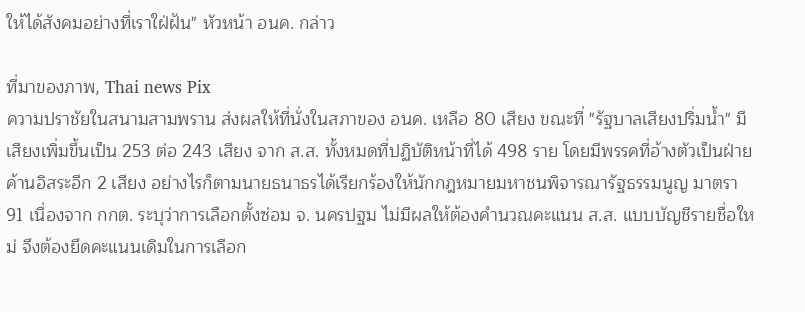ให้ได้สังคมอย่างที่เราใฝ่ฝัน" หัวหน้า อนค. กล่าว

ที่มาของภาพ, Thai news Pix
ความปราชัยในสนามสามพราน ส่งผลให้ที่นั่งในสภาของ อนค. เหลือ 80 เสียง ขณะที่ "รัฐบาลเสียงปริ่มน้ำ" มีเสียงเพิ่มขึ้นเป็น 253 ต่อ 243 เสียง จาก ส.ส. ทั้งหมดที่ปฏิบัติหน้าที่ได้ 498 ราย โดยมีพรรคที่อ้างตัวเป็นฝ่ายค้านอิสระอีก 2 เสียง อย่างไรก็ตามนายธนาธรได้เรียกร้องให้นักกฎหมายมหาชนพิจารณารัฐธรรมนูญ มาตรา 91 เนื่องจาก กกต. ระบุว่าการเลือกตั้งซ่อม จ. นครปฐม ไม่มีผลให้ต้องคำนวณคะแนน ส.ส. แบบบัญชีรายชื่อใหม่ จึงต้องยึดคะแนนเดิมในการเลือก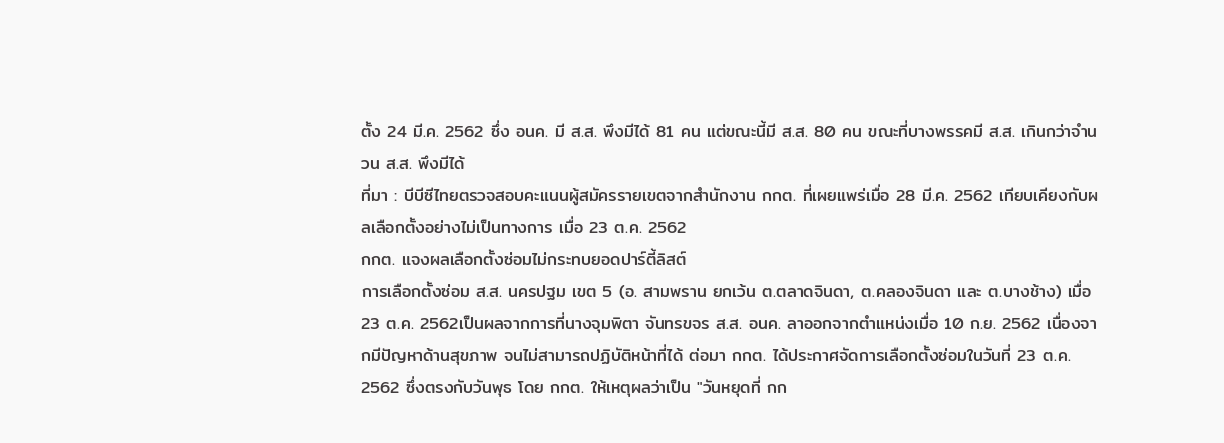ตั้ง 24 มี.ค. 2562 ซึ่ง อนค. มี ส.ส. พึงมีได้ 81 คน แต่ขณะนี้มี ส.ส. 80 คน ขณะที่บางพรรคมี ส.ส. เกินกว่าจำนวน ส.ส. พึงมีได้
ที่มา : บีบีซีไทยตรวจสอบคะแนนผู้สมัครรายเขตจากสำนักงาน กกต. ที่เผยแพร่เมื่อ 28 มี.ค. 2562 เทียบเคียงกับผลเลือกตั้งอย่างไม่เป็นทางการ เมื่อ 23 ต.ค. 2562
กกต. แจงผลเลือกตั้งซ่อมไม่กระทบยอดปาร์ตี้ลิสต์
การเลือกตั้งซ่อม ส.ส. นครปฐม เขต 5 (อ. สามพราน ยกเว้น ต.ตลาดจินดา, ต.คลองจินดา และ ต.บางช้าง) เมื่อ 23 ต.ค. 2562เป็นผลจากการที่นางจุมพิตา จันทรขจร ส.ส. อนค. ลาออกจากตำแหน่งเมื่อ 10 ก.ย. 2562 เนื่องจากมีปัญหาด้านสุขภาพ จนไม่สามารถปฏิบัติหน้าที่ได้ ต่อมา กกต. ได้ประกาศจัดการเลือกตั้งซ่อมในวันที่ 23 ต.ค. 2562 ซึ่งตรงกับวันพุธ โดย กกต. ให้เหตุผลว่าเป็น "วันหยุดที่ กก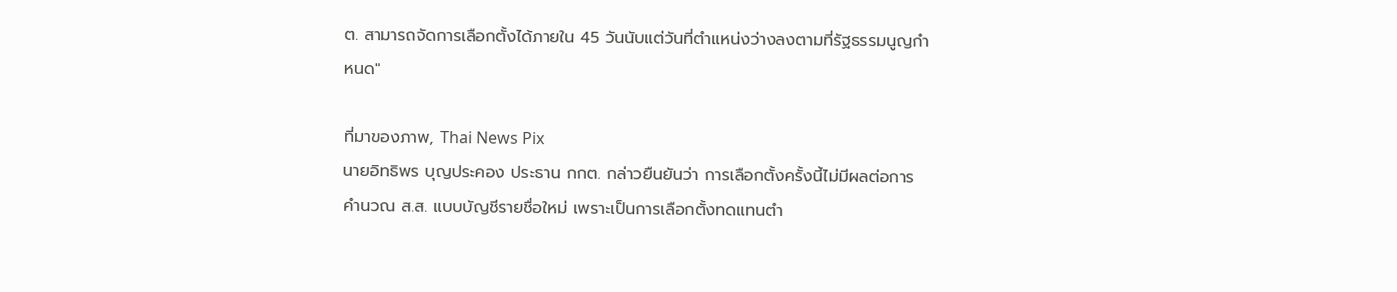ต. สามารถจัดการเลือกตั้งได้ภายใน 45 วันนับแต่วันที่ตำแหน่งว่างลงตามที่รัฐธรรมนูญกำหนด"

ที่มาของภาพ, Thai News Pix
นายอิทธิพร บุญประคอง ประธาน กกต. กล่าวยืนยันว่า การเลือกตั้งครั้งนี้ไม่มีผลต่อการคำนวณ ส.ส. แบบบัญชีรายชื่อใหม่ เพราะเป็นการเลือกตั้งทดแทนตำ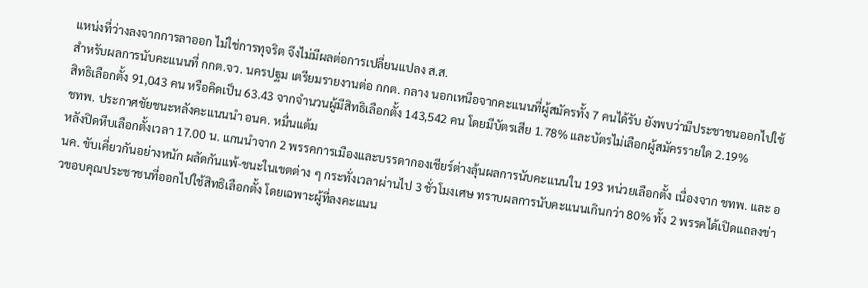แหน่งที่ว่างลงจากการลาออก ไม่ใช่การทุจริต จึงไม่มีผลต่อการเปลี่ยนแปลง ส.ส.
สำหรับผลการนับคะแนนที่ กกต.จว. นครปฐม เตรียมรายงานต่อ กกต. กลาง นอกเหนือจากคะแนนที่ผู้สมัครทั้ง 7 คนได้รับ ยังพบว่ามีประชาชนออกไปใช้สิทธิเลือกตั้ง 91,043 คน หรือคิดเป็น 63.43 จากจำนวนผู้มีสิทธิเลือกตั้ง 143,542 คน โดยมีบัตรเสีย 1.78% และบัตรไม่เลือกผู้สมัครรายใด 2.19%
ชทพ. ประกาศชัยชนะหลังคะแนนนำ อนค. หมื่นแต้ม
หลังปิดหีบเลือกตั้งเวลา 17.00 น. แกนนำจาก 2 พรรคการเมืองและบรรดากองเชียร์ต่างลุ้นผลการนับคะแนนใน 193 หน่วยเลือกตั้ง เนื่องจาก ชทพ. และ อนค. ขับเคี่ยวกันอย่างหนัก ผลัดกันแพ้-ชนะในเขตต่าง ๆ กระทั่งเวลาผ่านไป 3 ชั่วโมงเศษ ทราบผลการนับคะแนนเกินกว่า 80% ทั้ง 2 พรรคได้เปิดแถลงข่าวขอบคุณประชาชนที่ออกไปใช้สิทธิเลือกตั้ง โดยเฉพาะผู้ที่ลงคะแนน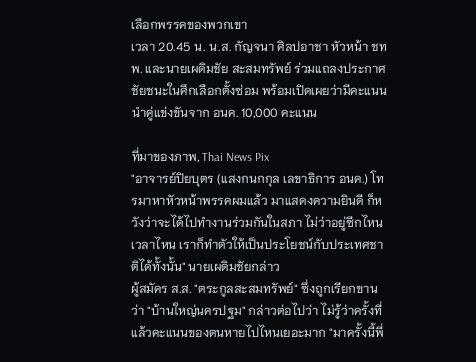เลือกพรรคของพวกเขา
เวลา 20.45 น. น.ส. กัญจนา ศิลปอาชา หัวหน้า ชทพ. และนายเผดิมชัย สะสมทรัพย์ ร่วมแถลงประกาศชัยชนะในศึกเลือกตั้งซ่อม พร้อมเปิดเผยว่ามีคะแนนนำคู่แข่งขันจาก อนค. 10,000 คะแนน

ที่มาของภาพ, Thai News Pix
"อาจารย์ปิยบุตร (แสงกนกกุล เลขาธิการ อนค.) โทรมาหาหัวหน้าพรรคผมแล้ว มาแสดงความยินดี ก็หวังว่าจะได้ไปทำงานร่วมกันในสภา ไม่ว่าอยู่ซีกไหน เวลาไหน เราก็ทำตัวให้เป็นประโยชน์กับประเทศชาติได้ทั้งนั้น" นายเผดิมชัยกล่าว
ผู้สมัคร ส.ส. "ตระกูลสะสมทรัพย์" ซึ่งถูกเรียกขานว่า "บ้านใหญ่นครปฐม" กล่าวต่อไปว่า ไม่รู้ว่าครั้งที่แล้วคะแนนของตนหายไปไหนเยอะมาก "มาครั้งนี้พี่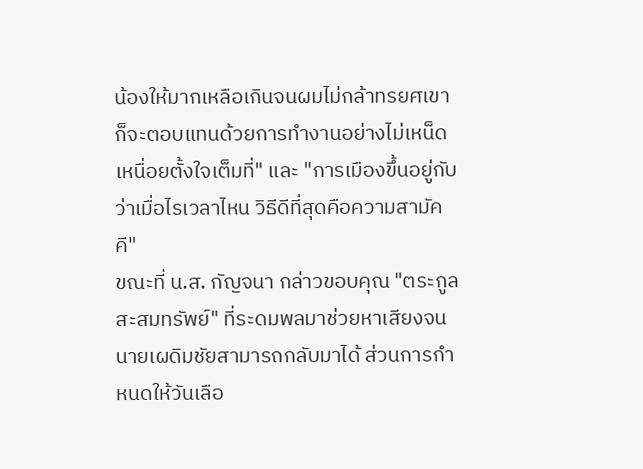น้องให้มากเหลือเกินจนผมไม่กล้าทรยศเขา ก็จะตอบแทนด้วยการทำงานอย่างไม่เหน็ดเหนื่อยตั้งใจเต็มที่" และ "การเมืองขึ้นอยู่กับว่าเมื่อไรเวลาไหน วิธีดีที่สุดคือความสามัคคี"
ขณะที่ น.ส. กัญจนา กล่าวขอบคุณ "ตระกูลสะสมทรัพย์" ที่ระดมพลมาช่วยหาเสียงจนนายเผดิมชัยสามารถกลับมาได้ ส่วนการกำหนดให้วันเลือ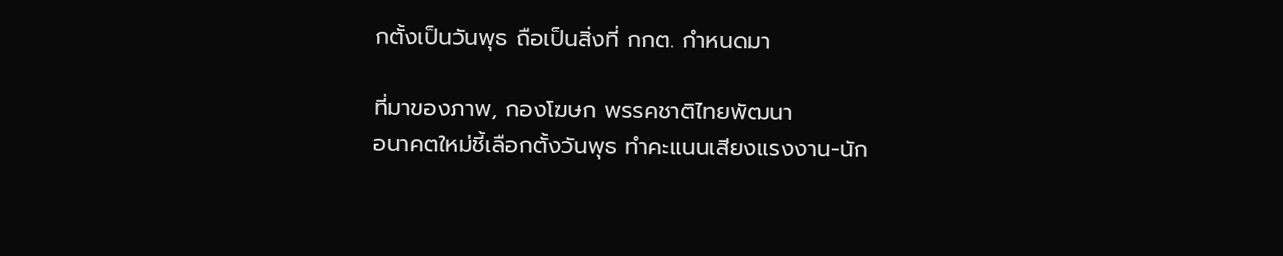กตั้งเป็นวันพุธ ถือเป็นสิ่งที่ กกต. กำหนดมา

ที่มาของภาพ, กองโฆษก พรรคชาติไทยพัฒนา
อนาคตใหม่ชี้เลือกตั้งวันพุธ ทำคะแนนเสียงแรงงาน-นัก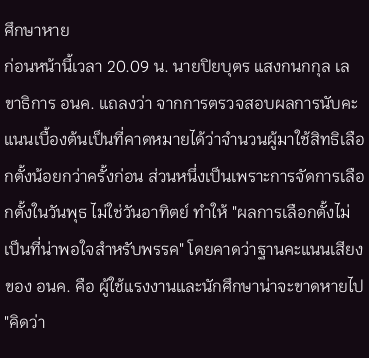ศึกษาหาย
ก่อนหน้านี้เวลา 20.09 น. นายปิยบุตร แสงกนกกุล เลขาธิการ อนค. แถลงว่า จากการตรวจสอบผลการนับคะแนนเบื้องต้นเป็นที่คาดหมายได้ว่าจำนวนผู้มาใช้สิทธิเลือกตั้งน้อยกว่าครั้งก่อน ส่วนหนึ่งเป็นเพราะการจัดการเลือกตั้งในวันพุธ ไม่ใช่วันอาทิตย์ ทำให้ "ผลการเลือกตั้งไม่เป็นที่น่าพอใจสำหรับพรรค" โดยคาดว่าฐานคะแนนเสียงของ อนค. คือ ผู้ใช้แรงงานและนักศึกษาน่าจะขาดหายไป
"คิดว่า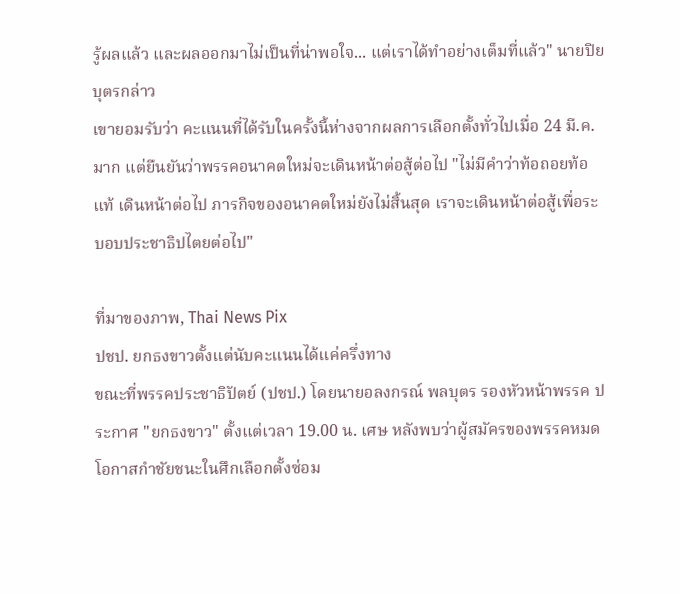รู้ผลแล้ว และผลออกมาไม่เป็นที่น่าพอใจ... แต่เราได้ทำอย่างเต็มที่แล้ว" นายปิยบุตรกล่าว
เขายอมรับว่า คะแนนที่ได้รับในครั้งนี้ห่างจากผลการเลือกตั้งทั่วไปเมื่อ 24 มี.ค. มาก แต่ยืนยันว่าพรรคอนาคตใหม่จะเดินหน้าต่อสู้ต่อไป "ไม่มีคำว่าท้อถอยท้อแท้ เดินหน้าต่อไป ภารกิจของอนาคตใหม่ยังไม่สิ้นสุด เราจะเดินหน้าต่อสู้เพื่อระบอบประชาธิปไตยต่อไป"

ที่มาของภาพ, Thai News Pix
ปชป. ยกธงขาวตั้งแต่นับคะแนนได้แค่ครึ่งทาง
ขณะที่พรรคประชาธิปัตย์ (ปชป.) โดยนายอลงกรณ์ พลบุตร รองหัวหน้าพรรค ประกาศ "ยกธงขาว" ตั้งแต่เวลา 19.00 น. เศษ หลังพบว่าผู้สมัครของพรรคหมดโอกาสกำชัยชนะในศึกเลือกตั้งซ่อม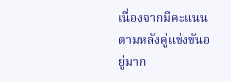เนื่องจากมีคะแนนตามหลังคู่แข่งขันอยู่มาก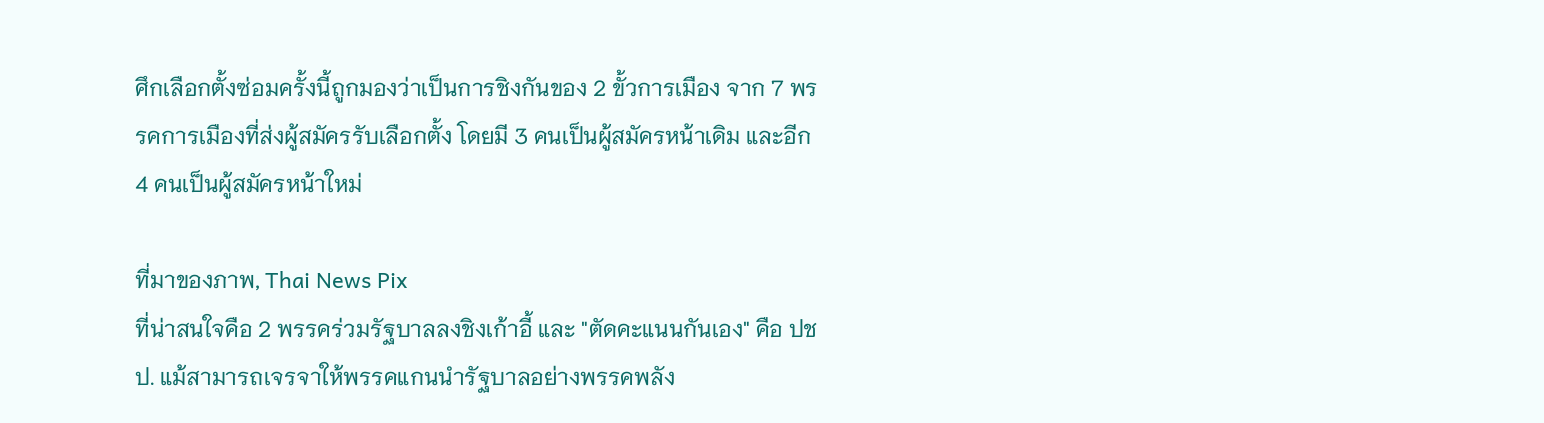ศึกเลือกตั้งซ่อมครั้งนี้ถูกมองว่าเป็นการชิงกันของ 2 ขั้วการเมือง จาก 7 พรรคการเมืองที่ส่งผู้สมัครรับเลือกตั้ง โดยมี 3 คนเป็นผู้สมัครหน้าเดิม และอีก 4 คนเป็นผู้สมัครหน้าใหม่

ที่มาของภาพ, Thai News Pix
ที่น่าสนใจคือ 2 พรรคร่วมรัฐบาลลงชิงเก้าอี้ และ "ตัดคะแนนกันเอง" คือ ปชป. แม้สามารถเจรจาให้พรรคแกนนำรัฐบาลอย่างพรรคพลัง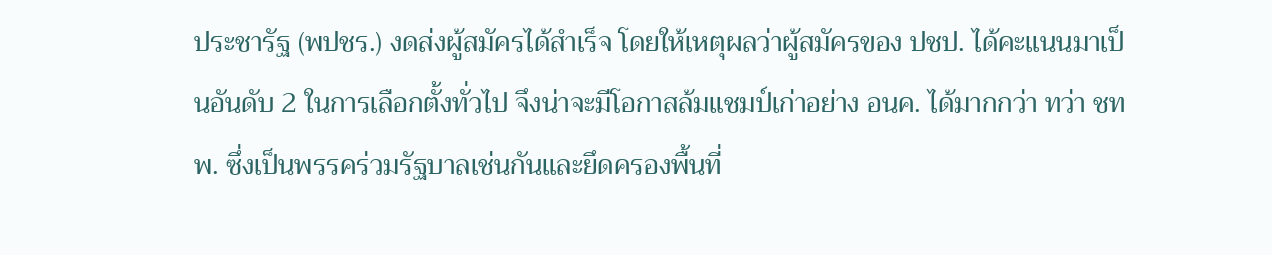ประชารัฐ (พปชร.) งดส่งผู้สมัครได้สำเร็จ โดยให้เหตุผลว่าผู้สมัครของ ปชป. ได้คะแนนมาเป็นอันดับ 2 ในการเลือกตั้งทั่วไป จึงน่าจะมีโอกาสล้มแชมป์เก่าอย่าง อนค. ได้มากกว่า ทว่า ชทพ. ซึ่งเป็นพรรคร่วมรัฐบาลเช่นกันและยึดครองพื้นที่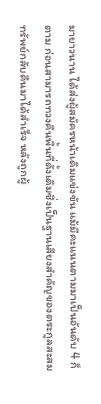มายาวนาน ได้ส่งผู้สมัครหน้าเดิมแข่งขัน แม้มีคะแนนตามมาเป็นอันดับ 4 ก็ตาม ก่อนสามารถทวงคืนพื้นที่ดั้งเดิมซึ่งเป็นฐานเสียงสำคัญของตระกูลสะสมทรัพย์กลับคืนมาได้สำเร็จ หลังถูกผู้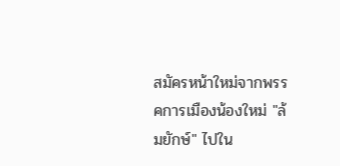สมัครหน้าใหม่จากพรรคการเมืองน้องใหม่ "ล้มยักษ์" ไปใน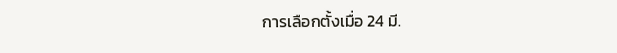การเลือกตั้งเมื่อ 24 มี.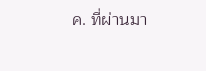ค. ที่ผ่านมา